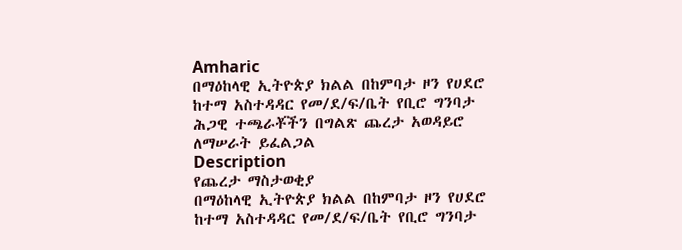Amharic
በማዕከላዊ ኢትዮጵያ ክልል በከምባታ ዞን የሀደሮ ከተማ አስተዳዳር የመ/ደ/ፍ/ቤት የቢሮ ግንባታ ሕጋዊ ተጫራቾችን በግልጽ ጨረታ አወዳይሮ ለማሠራት ይፈልጋል
Description
የጨረታ ማስታወቂያ
በማዕከላዊ ኢትዮጵያ ክልል በከምባታ ዞን የሀደሮ ከተማ አስተዳዳር የመ/ደ/ፍ/ቤት የቢሮ ግንባታ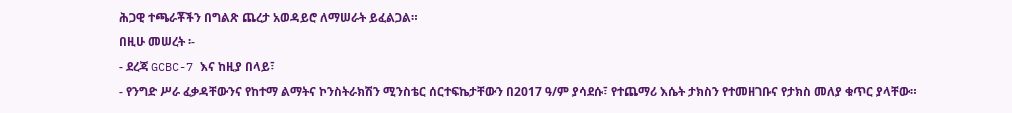ሕጋዊ ተጫራቾችን በግልጽ ጨረታ አወዳይሮ ለማሠራት ይፈልጋል።
በዚሁ መሠረት ፡-
- ደረጃ GCBC-7 እና ከዚያ በላይ፣
- የንግድ ሥራ ፈቃዳቸውንና የከተማ ልማትና ኮንስትራክሽን ሚንስቴር ሰርተፍኬታቸውን በ2017 ዓ/ም ያሳደሱ፣ የተጨማሪ እሴት ታክስን የተመዘገቡና የታክስ መለያ ቁጥር ያላቸው።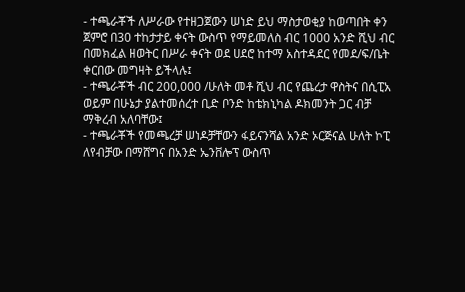- ተጫራቾች ለሥራው የተዘጋጀውን ሠነድ ይህ ማስታወቂያ ከወጣበት ቀን ጀምሮ በ30 ተከታታይ ቀናት ውስጥ የማይመለስ ብር 1000 አንድ ሺህ ብር በመክፈል ዘወትር በሥራ ቀናት ወደ ሀደሮ ከተማ አስተዳደር የመደ/ፍ/ቤት ቀርበው መግዛት ይችላሉ፤
- ተጫራቾች ብር 200,000 /ሁለት መቶ ሺህ ብር የጨረታ ዋስትና በሲፒአ ወይም በሁኔታ ያልተመሰረተ ቢድ ቦንድ ከቴክኒካል ዶክመንት ጋር ብቻ ማቅረብ አለባቸው፤
- ተጫራቾች የመጫረቻ ሠነዶቻቸውን ፋይናንሻል አንድ ኦርጅናል ሁለት ኮፒ ለየብቻው በማሸግና በአንድ ኤንቨሎፕ ውስጥ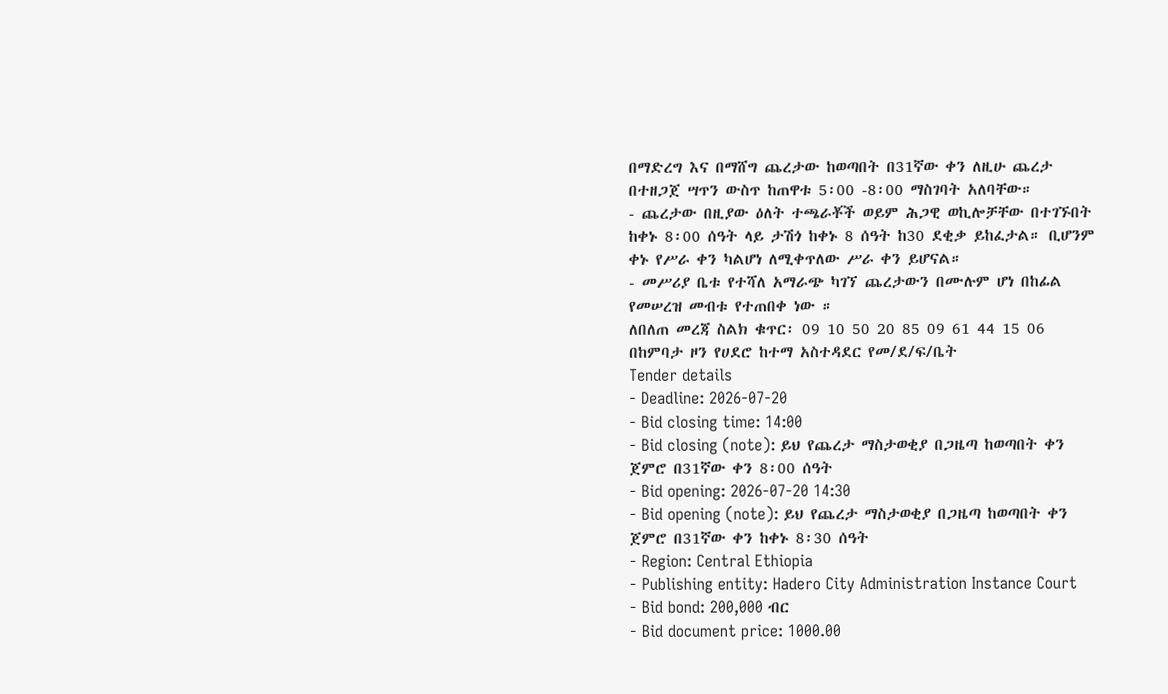በማድረግ እና በማሸግ ጨረታው ከወጣበት በ31ኛው ቀን ለዚሁ ጨረታ በተዘጋጀ ሣጥን ውስጥ ከጠዋቱ 5፡00 -8፡00 ማስገባት አለባቸው።
- ጨረታው በዚያው ዕለት ተጫራቾች ወይም ሕጋዊ ወኪሎቻቸው በተገኙበት ከቀኑ 8፡00 ሰዓት ላይ ታሽጎ ከቀኑ 8 ሰዓት ከ30 ደቂቃ ይከፈታል። ቢሆንም ቀኑ የሥራ ቀን ካልሆነ ለሚቀጥለው ሥራ ቀን ይሆናል።
- መሥሪያ ቤቱ የተሻለ አማራጭ ካገኘ ጨረታውን በሙሉም ሆነ በከፊል የመሠረዝ መብቱ የተጠበቀ ነው ።
ለበለጠ መረጃ ስልክ ቁጥር፡ 09 10 50 20 85 09 61 44 15 06
በከምባታ ዞን የሀደሮ ከተማ አስተዳደር የመ/ደ/ፍ/ቤት
Tender details
- Deadline: 2026-07-20
- Bid closing time: 14:00
- Bid closing (note): ይህ የጨረታ ማስታወቂያ በጋዜጣ ከወጣበት ቀን ጀምሮ በ31ኛው ቀን 8፡00 ሰዓት
- Bid opening: 2026-07-20 14:30
- Bid opening (note): ይህ የጨረታ ማስታወቂያ በጋዜጣ ከወጣበት ቀን ጀምሮ በ31ኛው ቀን ከቀኑ 8፡30 ሰዓት
- Region: Central Ethiopia
- Publishing entity: Hadero City Administration Instance Court
- Bid bond: 200,000 ብር
- Bid document price: 1000.00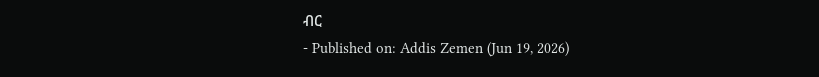ብር
- Published on: Addis Zemen (Jun 19, 2026)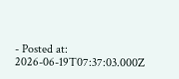- Posted at: 2026-06-19T07:37:03.000Z